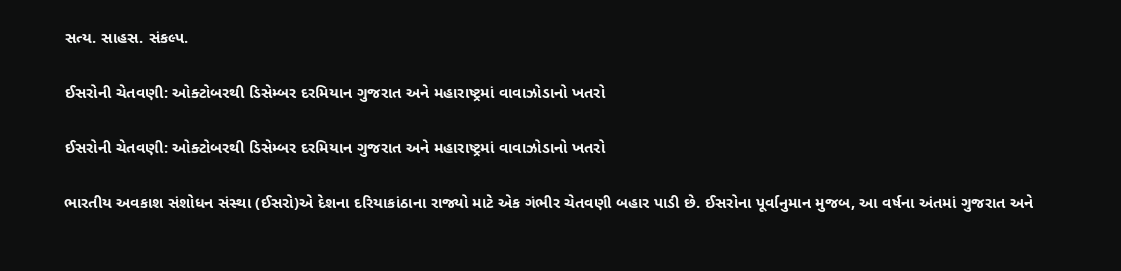સત્ય. સાહસ. સંકલ્પ.

ઈસરોની ચેતવણી: ઓક્ટોબરથી ડિસેમ્બર દરમિયાન ગુજરાત અને મહારાષ્ટ્રમાં વાવાઝોડાનો ખતરો

ઈસરોની ચેતવણી: ઓક્ટોબરથી ડિસેમ્બર દરમિયાન ગુજરાત અને મહારાષ્ટ્રમાં વાવાઝોડાનો ખતરો

ભારતીય અવકાશ સંશોધન સંસ્થા (ઈસરો)એ દેશના દરિયાકાંઠાના રાજ્યો માટે એક ગંભીર ચેતવણી બહાર પાડી છે. ઈસરોના પૂર્વાનુમાન મુજબ, આ વર્ષના અંતમાં ગુજરાત અને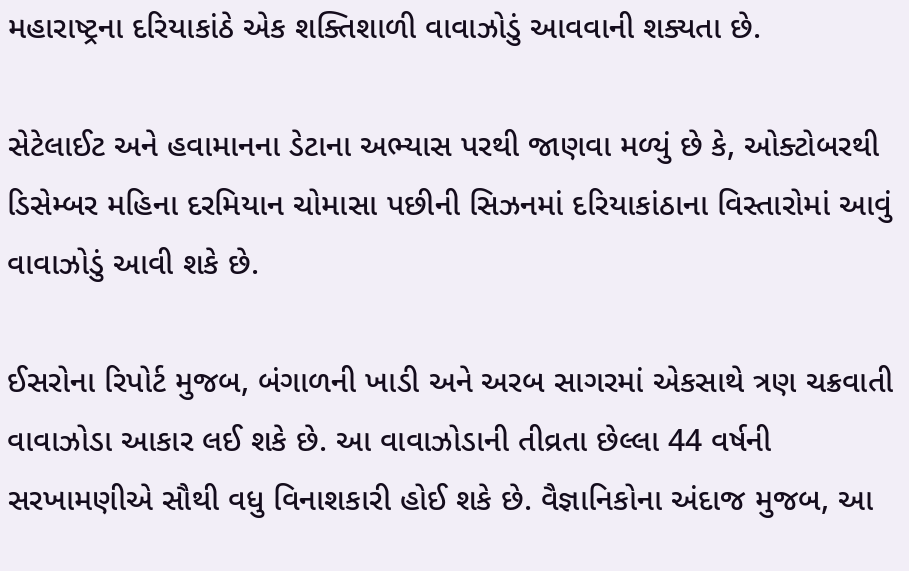મહારાષ્ટ્રના દરિયાકાંઠે એક શક્તિશાળી વાવાઝોડું આવવાની શક્યતા છે.

સેટેલાઈટ અને હવામાનના ડેટાના અભ્યાસ પરથી જાણવા મળ્યું છે કે, ઓક્ટોબરથી ડિસેમ્બર મહિના દરમિયાન ચોમાસા પછીની સિઝનમાં દરિયાકાંઠાના વિસ્તારોમાં આવું વાવાઝોડું આવી શકે છે.

ઈસરોના રિપોર્ટ મુજબ, બંગાળની ખાડી અને અરબ સાગરમાં એકસાથે ત્રણ ચક્રવાતી વાવાઝોડા આકાર લઈ શકે છે. આ વાવાઝોડાની તીવ્રતા છેલ્લા 44 વર્ષની સરખામણીએ સૌથી વધુ વિનાશકારી હોઈ શકે છે. વૈજ્ઞાનિકોના અંદાજ મુજબ, આ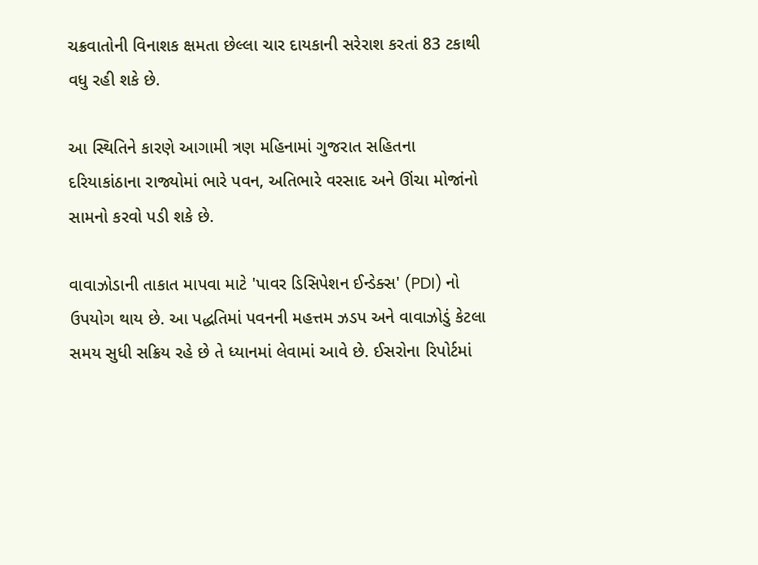ચક્રવાતોની વિનાશક ક્ષમતા છેલ્લા ચાર દાયકાની સરેરાશ કરતાં 83 ટકાથી વધુ રહી શકે છે.

આ સ્થિતિને કારણે આગામી ત્રણ મહિનામાં ગુજરાત સહિતના દરિયાકાંઠાના રાજ્યોમાં ભારે પવન, અતિભારે વરસાદ અને ઊંચા મોજાંનો સામનો કરવો પડી શકે છે.

વાવાઝોડાની તાકાત માપવા માટે 'પાવર ડિસિપેશન ઈન્ડેક્સ' (PDI) નો ઉપયોગ થાય છે. આ પદ્ધતિમાં પવનની મહત્તમ ઝડપ અને વાવાઝોડું કેટલા સમય સુધી સક્રિય રહે છે તે ધ્યાનમાં લેવામાં આવે છે. ઈસરોના રિપોર્ટમાં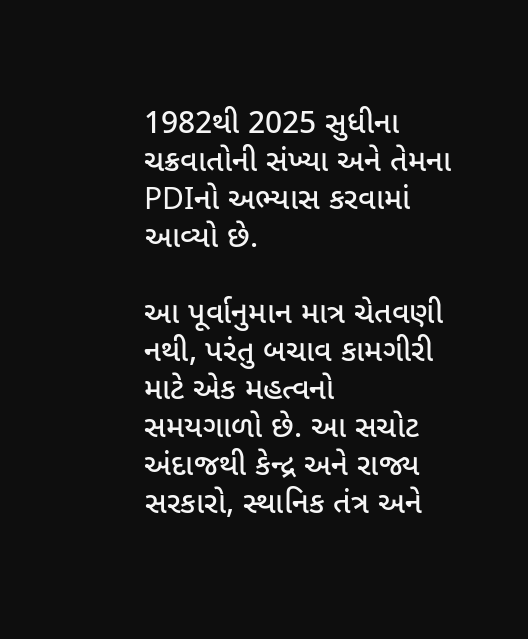1982થી 2025 સુધીના ચક્રવાતોની સંખ્યા અને તેમના PDIનો અભ્યાસ કરવામાં આવ્યો છે.

આ પૂર્વાનુમાન માત્ર ચેતવણી નથી, પરંતુ બચાવ કામગીરી માટે એક મહત્વનો સમયગાળો છે. આ સચોટ અંદાજથી કેન્દ્ર અને રાજ્ય સરકારો, સ્થાનિક તંત્ર અને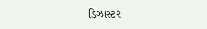ડિઝાસ્ટર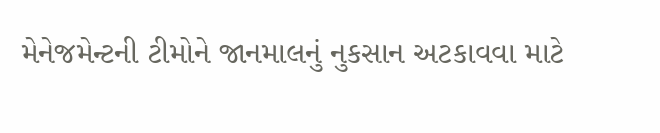મેનેજમેન્ટની ટીમોને જાનમાલનું નુકસાન અટકાવવા માટે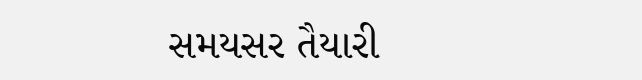સમયસર તૈયારી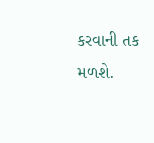કરવાની તક મળશે.